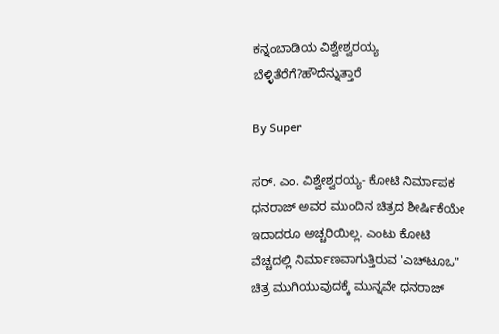ಕನ್ನಂಬಾಡಿಯ ವಿಶ್ವೇಶ್ವರಯ್ಯ ಬೆಳ್ಳಿತೆರೆಗೆ?ಹೌದೆನ್ನುತ್ತಾರೆ

By Super

ಸರ್‌. ಎಂ. ವಿಶ್ವೇಶ್ವರಯ್ಯ- ಕೋಟಿ ನಿರ್ಮಾಪಕ ಧನರಾಜ್‌ ಅವರ ಮುಂದಿನ ಚಿತ್ರದ ಶೀರ್ಷಿಕೆಯೇ ಇದಾದರೂ ಅಚ್ಚರಿಯಿಲ್ಲ. ಎಂಟು ಕೋಟಿ ವೆಚ್ಚದಲ್ಲಿ ನಿರ್ಮಾಣವಾಗುತ್ತಿರುವ 'ಎಚ್‌ಟೂಒ" ಚಿತ್ರ ಮುಗಿಯುವುದಕ್ಕೆ ಮುನ್ನವೇ ಧನರಾಜ್‌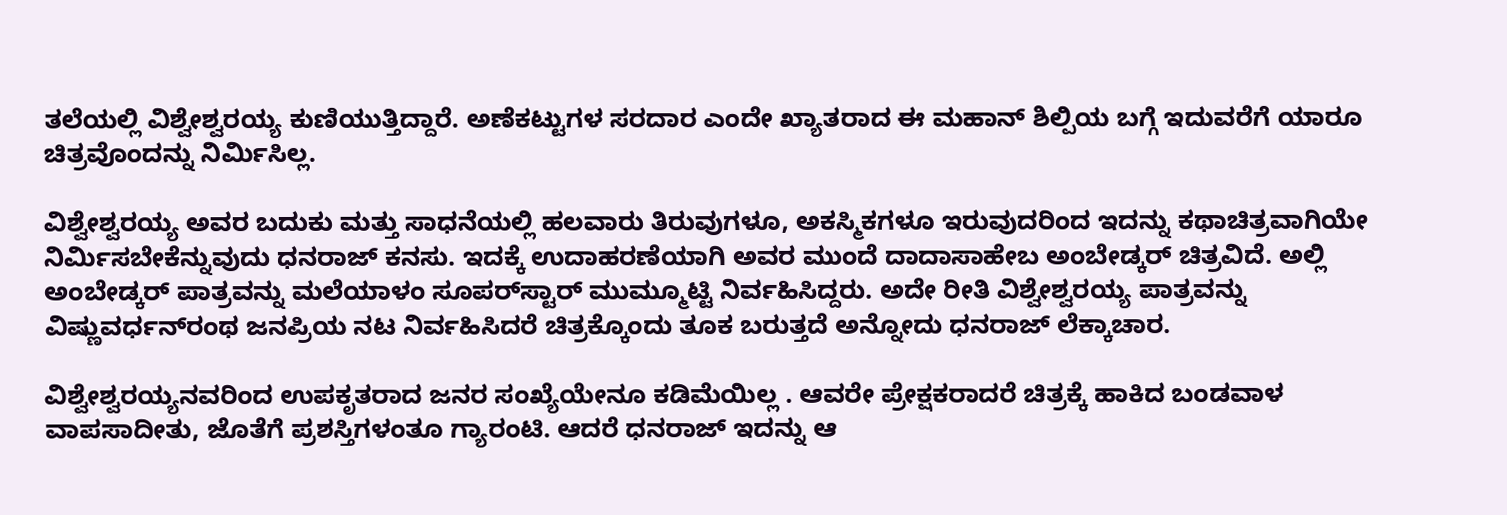ತಲೆಯಲ್ಲಿ ವಿಶ್ವೇಶ್ವರಯ್ಯ ಕುಣಿಯುತ್ತಿದ್ದಾರೆ. ಅಣೆಕಟ್ಟುಗಳ ಸರದಾರ ಎಂದೇ ಖ್ಯಾತರಾದ ಈ ಮಹಾನ್‌ ಶಿಲ್ಪಿಯ ಬಗ್ಗೆ ಇದುವರೆಗೆ ಯಾರೂ ಚಿತ್ರವೊಂದನ್ನು ನಿರ್ಮಿಸಿಲ್ಲ.

ವಿಶ್ವೇಶ್ವರಯ್ಯ ಅವರ ಬದುಕು ಮತ್ತು ಸಾಧನೆಯಲ್ಲಿ ಹಲವಾರು ತಿರುವುಗಳೂ, ಅಕಸ್ಮಿಕಗಳೂ ಇರುವುದರಿಂದ ಇದನ್ನು ಕಥಾಚಿತ್ರವಾಗಿಯೇ ನಿರ್ಮಿಸಬೇಕೆನ್ನುವುದು ಧನರಾಜ್‌ ಕನಸು. ಇದಕ್ಕೆ ಉದಾಹರಣೆಯಾಗಿ ಅವರ ಮುಂದೆ ದಾದಾಸಾಹೇಬ ಅಂಬೇಡ್ಕರ್‌ ಚಿತ್ರವಿದೆ. ಅಲ್ಲಿ ಅಂಬೇಡ್ಕರ್‌ ಪಾತ್ರವನ್ನು ಮಲೆಯಾಳಂ ಸೂಪರ್‌ಸ್ಟಾರ್‌ ಮುಮ್ಮೂಟ್ಟಿ ನಿರ್ವಹಿಸಿದ್ದರು. ಅದೇ ರೀತಿ ವಿಶ್ವೇಶ್ವರಯ್ಯ ಪಾತ್ರವನ್ನು ವಿಷ್ಣುವರ್ಧನ್‌ರಂಥ ಜನಪ್ರಿಯ ನಟ ನಿರ್ವಹಿಸಿದರೆ ಚಿತ್ರಕ್ಕೊಂದು ತೂಕ ಬರುತ್ತದೆ ಅನ್ನೋದು ಧನರಾಜ್‌ ಲೆಕ್ಕಾಚಾರ.

ವಿಶ್ವೇಶ್ವರಯ್ಯನವರಿಂದ ಉಪಕೃತರಾದ ಜನರ ಸಂಖ್ಯೆಯೇನೂ ಕಡಿಮೆಯಿಲ್ಲ . ಆವರೇ ಪ್ರೇಕ್ಷಕರಾದರೆ ಚಿತ್ರಕ್ಕೆ ಹಾಕಿದ ಬಂಡವಾಳ ವಾಪಸಾದೀತು, ಜೊತೆಗೆ ಪ್ರಶಸ್ತಿಗಳಂತೂ ಗ್ಯಾರಂಟಿ. ಆದರೆ ಧನರಾಜ್‌ ಇದನ್ನು ಆ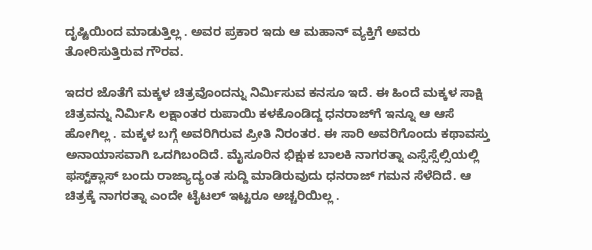ದೃಷ್ಟಿಯಿಂದ ಮಾಡುತ್ತಿಲ್ಲ . ಅವರ ಪ್ರಕಾರ ಇದು ಆ ಮಹಾನ್‌ ವ್ಯಕ್ತಿಗೆ ಅವರು ತೋರಿಸುತ್ತಿರುವ ಗೌರವ.

ಇದರ ಜೊತೆಗೆ ಮಕ್ಕಳ ಚಿತ್ರವೊಂದನ್ನು ನಿರ್ಮಿಸುವ ಕನಸೂ ಇದೆ. ಈ ಹಿಂದೆ ಮಕ್ಕಳ ಸಾಕ್ಷಿ ಚಿತ್ರವನ್ನು ನಿರ್ಮಿಸಿ ಲಕ್ಷಾಂತರ ರುಪಾಯಿ ಕಳಕೊಂಡಿದ್ದ ಧನರಾಜ್‌ಗೆ ಇನ್ನೂ ಆ ಆಸೆ ಹೋಗಿಲ್ಲ . ಮಕ್ಕಳ ಬಗ್ಗೆ ಅವರಿಗಿರುವ ಪ್ರೀತಿ ನಿರಂತರ. ಈ ಸಾರಿ ಅವರಿಗೊಂದು ಕಥಾವಸ್ತು ಅನಾಯಾಸವಾಗಿ ಒದಗಿಬಂದಿದೆ. ಮೈಸೂರಿನ ಭಿಕ್ಷುಕ ಬಾಲಕಿ ನಾಗರತ್ನಾ ಎಸ್ಸೆಸ್ಸೆಲ್ಸಿಯಲ್ಲಿ ಫಸ್ಟ್‌ಕ್ಲಾಸ್‌ ಬಂದು ರಾಜ್ಯಾದ್ಯಂತ ಸುದ್ದಿ ಮಾಡಿರುವುದು ಧನರಾಜ್‌ ಗಮನ ಸೆಳೆದಿದೆ. ಆ ಚಿತ್ರಕ್ಕೆ ನಾಗರತ್ನಾ ಎಂದೇ ಟೈಟಲ್‌ ಇಟ್ಟರೂ ಅಚ್ಚರಿಯಿಲ್ಲ .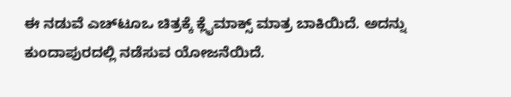ಈ ನಡುವೆ ಎಚ್‌ಟೂಒ ಚಿತ್ರಕ್ಕೆ ಕ್ಲೈಮಾಕ್ಸ್‌ ಮಾತ್ರ ಬಾಕಿಯಿದೆ. ಅದನ್ನು ಕುಂದಾಪುರದಲ್ಲಿ ನಡೆಸುವ ಯೋಜನೆಯಿದೆ.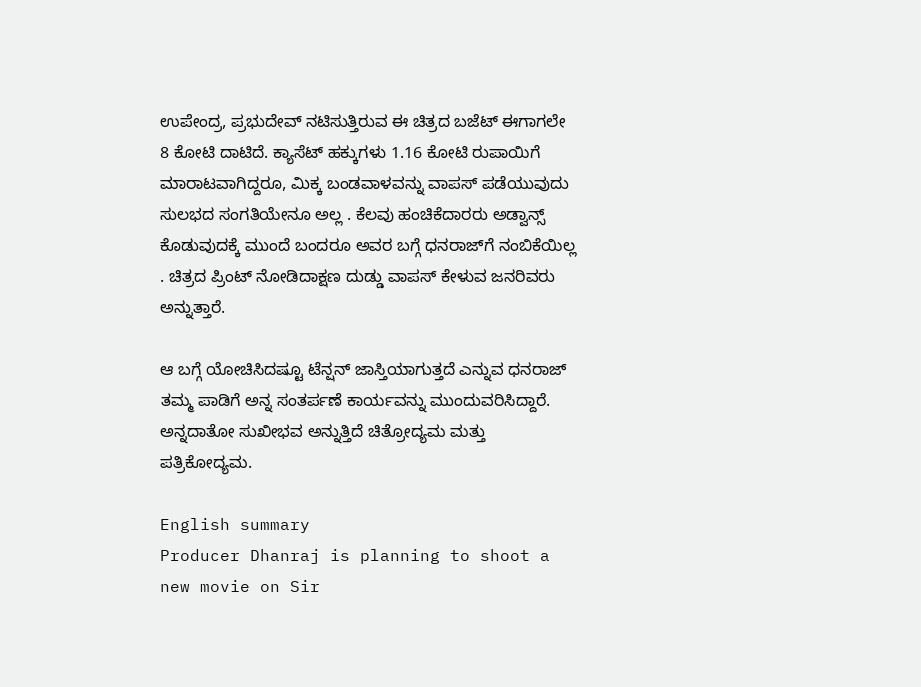ಉಪೇಂದ್ರ, ಪ್ರಭುದೇವ್‌ ನಟಿಸುತ್ತಿರುವ ಈ ಚಿತ್ರದ ಬಜೆಟ್‌ ಈಗಾಗಲೇ 8 ಕೋಟಿ ದಾಟಿದೆ. ಕ್ಯಾಸೆಟ್‌ ಹಕ್ಕುಗಳು 1.16 ಕೋಟಿ ರುಪಾಯಿಗೆ ಮಾರಾಟವಾಗಿದ್ದರೂ, ಮಿಕ್ಕ ಬಂಡವಾಳವನ್ನು ವಾಪಸ್‌ ಪಡೆಯುವುದು ಸುಲಭದ ಸಂಗತಿಯೇನೂ ಅಲ್ಲ . ಕೆಲವು ಹಂಚಿಕೆದಾರರು ಅಡ್ವಾನ್ಸ್‌ ಕೊಡುವುದಕ್ಕೆ ಮುಂದೆ ಬಂದರೂ ಅವರ ಬಗ್ಗೆ ಧನರಾಜ್‌ಗೆ ನಂಬಿಕೆಯಿಲ್ಲ . ಚಿತ್ರದ ಪ್ರಿಂಟ್‌ ನೋಡಿದಾಕ್ಷಣ ದುಡ್ಡು ವಾಪಸ್‌ ಕೇಳುವ ಜನರಿವರು ಅನ್ನುತ್ತಾರೆ.

ಆ ಬಗ್ಗೆ ಯೋಚಿಸಿದಷ್ಟೂ ಟೆನ್ಷನ್‌ ಜಾಸ್ತಿಯಾಗುತ್ತದೆ ಎನ್ನುವ ಧನರಾಜ್‌ ತಮ್ಮ ಪಾಡಿಗೆ ಅನ್ನ ಸಂತರ್ಪಣೆ ಕಾರ್ಯವನ್ನು ಮುಂದುವರಿಸಿದ್ದಾರೆ. ಅನ್ನದಾತೋ ಸುಖೀಭವ ಅನ್ನುತ್ತಿದೆ ಚಿತ್ರೋದ್ಯಮ ಮತ್ತು ಪತ್ರಿಕೋದ್ಯಮ.

English summary
Producer Dhanraj is planning to shoot a new movie on Sir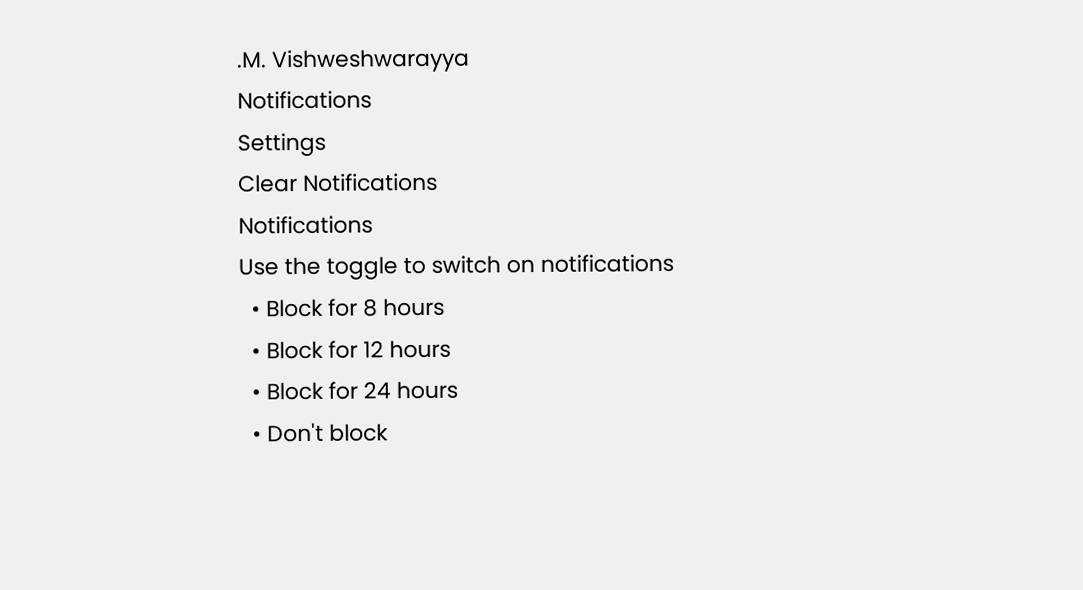.M. Vishweshwarayya
Notifications
Settings
Clear Notifications
Notifications
Use the toggle to switch on notifications
  • Block for 8 hours
  • Block for 12 hours
  • Block for 24 hours
  • Don't block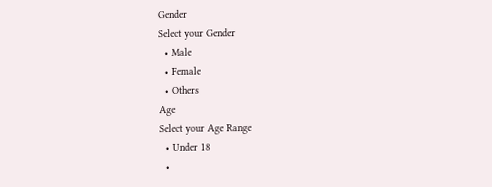Gender
Select your Gender
  • Male
  • Female
  • Others
Age
Select your Age Range
  • Under 18
  •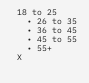18 to 25
  • 26 to 35
  • 36 to 45
  • 45 to 55
  • 55+
X